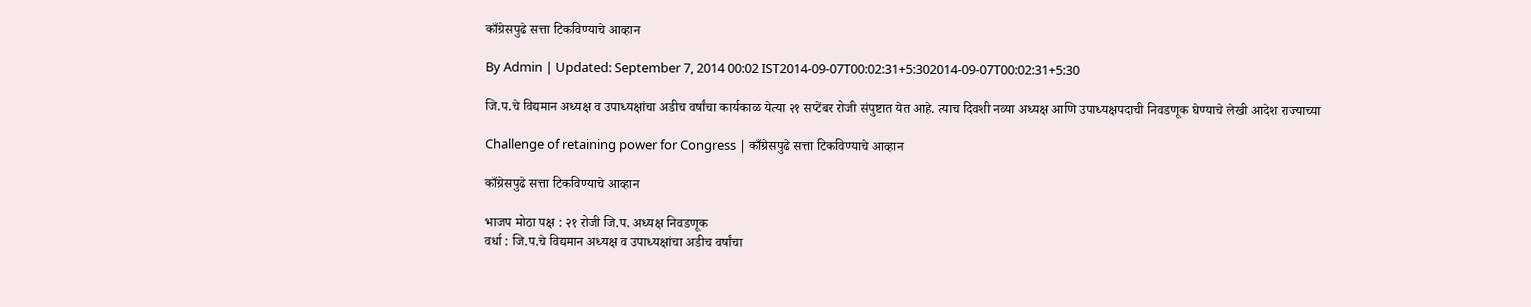काँग्रेसपुढे सत्ता टिकविण्याचे आव्हान

By Admin | Updated: September 7, 2014 00:02 IST2014-09-07T00:02:31+5:302014-09-07T00:02:31+5:30

जि.प.चे विद्यमान अध्यक्ष व उपाध्यक्षांचा अडीच वर्षांचा कार्यकाळ येत्या २१ सप्टेंबर रोजी संपुष्टात येत आहे. त्याच दिवशी नव्या अध्यक्ष आणि उपाध्यक्षपदाची निवडणूक घेण्याचे लेखी आदेश राज्याच्या

Challenge of retaining power for Congress | काँग्रेसपुढे सत्ता टिकविण्याचे आव्हान

काँग्रेसपुढे सत्ता टिकविण्याचे आव्हान

भाजप मोठा पक्ष : २१ रोजी जि.प. अध्यक्ष निवडणूक
वर्धा : जि.प.चे विद्यमान अध्यक्ष व उपाध्यक्षांचा अडीच वर्षांचा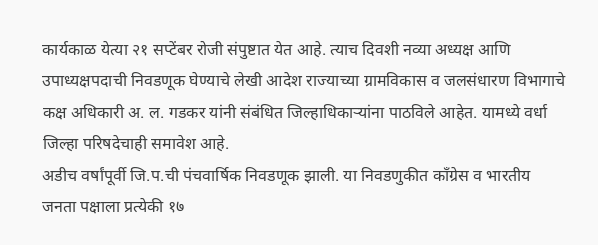कार्यकाळ येत्या २१ सप्टेंबर रोजी संपुष्टात येत आहे. त्याच दिवशी नव्या अध्यक्ष आणि उपाध्यक्षपदाची निवडणूक घेण्याचे लेखी आदेश राज्याच्या ग्रामविकास व जलसंधारण विभागाचे कक्ष अधिकारी अ. ल. गडकर यांनी संबंधित जिल्हाधिकाऱ्यांना पाठविले आहेत. यामध्ये वर्धा जिल्हा परिषदेचाही समावेश आहे.
अडीच वर्षांपूर्वी जि.प.ची पंचवार्षिक निवडणूक झाली. या निवडणुकीत काँग्रेस व भारतीय जनता पक्षाला प्रत्येकी १७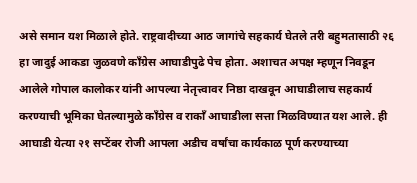असे समान यश मिळाले होते. राष्ट्रवादीच्या आठ जागांचे सहकार्य घेतले तरी बहुमतासाठी २६ हा जादुई आकडा जुळवणे काँग्रेस आघाडीपुढे पेच होता. अशाचत अपक्ष म्हणून निवडून आलेले गोपाल कालोकर यांनी आपल्या नेतृत्त्वावर निष्ठा दाखवून आघाडीलाच सहकार्य करण्याची भूमिका घेतल्यामुळे काँग्रेस व राकाँ आघाडीला सत्ता मिळविण्यात यश आले. ही आघाडी येत्या २१ सप्टेंबर रोजी आपला अडीच वर्षांचा कार्यकाळ पूर्ण करण्याच्या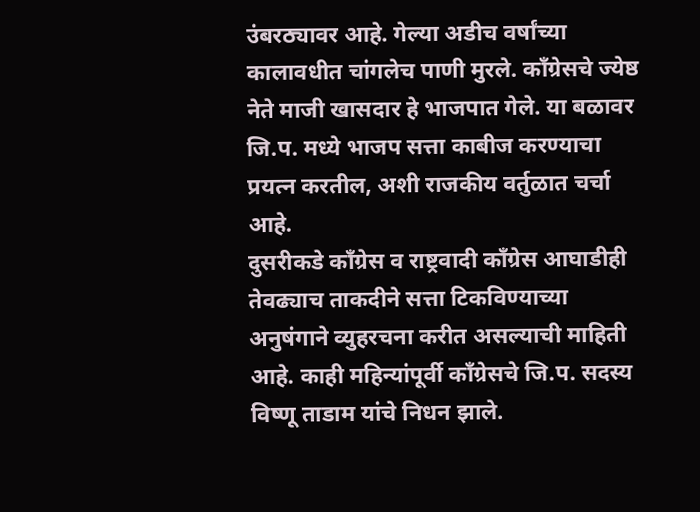उंबरठ्यावर आहे. गेल्या अडीच वर्षांच्या कालावधीत चांगलेच पाणी मुरले. काँग्रेसचे ज्येष्ठ नेते माजी खासदार हे भाजपात गेले. या बळावर जि.प. मध्ये भाजप सत्ता काबीज करण्याचा प्रयत्न करतील, अशी राजकीय वर्तुळात चर्चा आहे.
दुसरीकडे काँग्रेस व राष्ट्रवादी काँग्रेस आघाडीही तेवढ्याच ताकदीने सत्ता टिकविण्याच्या अनुषंगाने व्युहरचना करीत असल्याची माहिती आहे. काही महिन्यांपूर्वी काँग्रेसचे जि.प. सदस्य विष्णू ताडाम यांचे निधन झाले.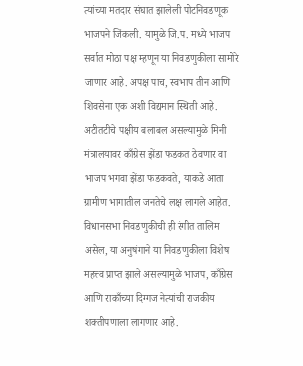त्यांच्या मतदार संघात झालेली पोटनिवडणूक भाजपने जिंकली. यामुळे जि.प. मध्ये भाजप सर्वात मोठा पक्ष म्हणून या निवडणुकीला सामोरे जाणार आहे. अपक्ष पाच, स्वभाप तीन आणि शिवसेना एक अशी विद्यमान स्थिती आहे. अटीतटीचे पक्षीय बलाबल असल्यामुळे मिनी मंत्रालयावर काँग्रेस झेंडा फडकत ठेवणार वा भाजप भगवा झेंडा फडकवते, याकडे आता ग्रामीण भागातील जनतेचे लक्ष लागले आहेत. विधानसभा निवडणुकीची ही रंगीत तालिम असेल, या अनुषंगाने या निवडणुकीला विशेष महत्त्व प्राप्त झाले असल्यामुळे भाजप, काँग्रेस आणि राकाँच्या दिग्गज नेत्यांची राजकीय शक्तीपणाला लागणार आहे.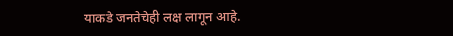याकडे जनतेचेही लक्ष लागून आहे.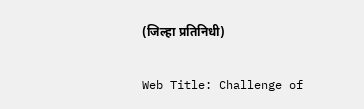(जिल्हा प्रतिनिधी)

Web Title: Challenge of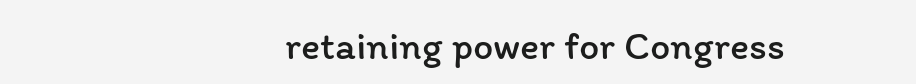retaining power for Congress